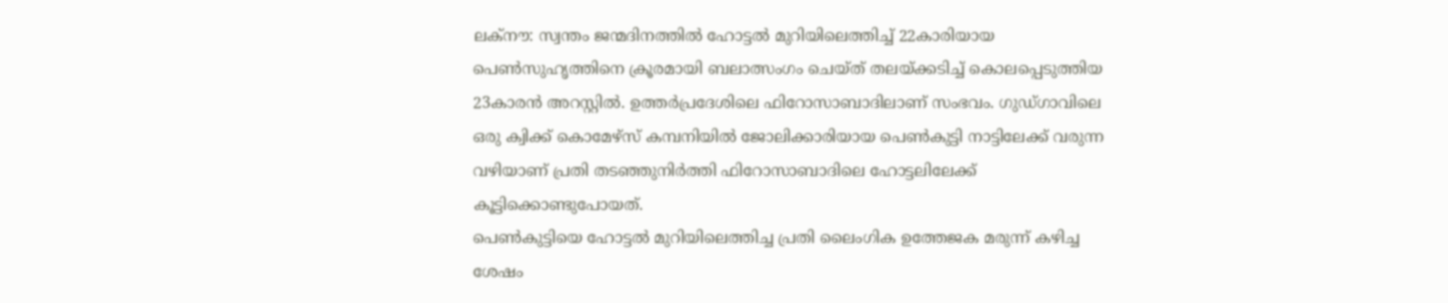ലക്നൗ: സ്വന്തം ജന്മദിനത്തിൽ ഹോട്ടൽ മുറിയിലെത്തിച്ച് 22കാരിയായ പെൺസുഹൃത്തിനെ ക്രൂരമായി ബലാത്സംഗം ചെയ്ത് തലയ്ക്കടിച്ച് കൊലപ്പെടുത്തിയ 23കാരൻ അറസ്റ്റിൽ. ഉത്തർപ്രദേശിലെ ഫിറോസാബാദിലാണ് സംഭവം. ഗുഡ്ഗാവിലെ ഒരു ക്വിക്ക് കൊമേഴ്സ് കമ്പനിയിൽ ജോലിക്കാരിയായ പെൺകുട്ടി നാട്ടിലേക്ക് വരുന്ന വഴിയാണ് പ്രതി തടഞ്ഞുനിർത്തി ഫിറോസാബാദിലെ ഹോട്ടലിലേക്ക് കൂട്ടിക്കൊണ്ടുപോയത്.
പെൺകുട്ടിയെ ഹോട്ടൽ മുറിയിലെത്തിച്ച പ്രതി ലൈംഗിക ഉത്തേജക മരുന്ന് കഴിച്ച ശേഷം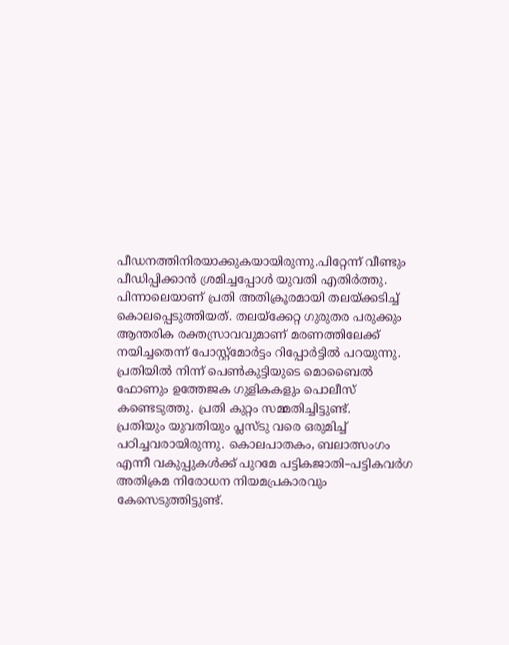പീഡനത്തിനിരയാക്കുകയായിരുന്നു.പിറ്റേന്ന് വീണ്ടും പീഡിപ്പിക്കാൻ ശ്രമിച്ചപ്പോൾ യുവതി എതിർത്തു. പിന്നാലെയാണ് പ്രതി അതിക്രൂരമായി തലയ്ക്കടിച്ച് കൊലപ്പെടുത്തിയത്. തലയ്ക്കേറ്റ ഗുരുതര പരുക്കും ആന്തരിക രക്തസ്രാവവുമാണ് മരണത്തിലേക്ക് നയിച്ചതെന്ന് പോസ്റ്റ്മോർട്ടം റിപ്പോർട്ടിൽ പറയുന്നു. പ്രതിയിൽ നിന്ന് പെൺകുട്ടിയുടെ മൊബൈൽ ഫോണും ഉത്തേജക ഗുളികകളും പൊലീസ് കണ്ടെടുത്തു. പ്രതി കുറ്റം സമ്മതിച്ചിട്ടുണ്ട്.
പ്രതിയും യുവതിയും പ്ലസ്ടു വരെ ഒരുമിച്ച് പഠിച്ചവരായിരുന്നു. കൊലപാതകം, ബലാത്സംഗം എന്നീ വകുപ്പുകൾക്ക് പുറമേ പട്ടികജാതി–പട്ടികവർഗ അതിക്രമ നിരോധന നിയമപ്രകാരവും കേസെടുത്തിട്ടുണ്ട്.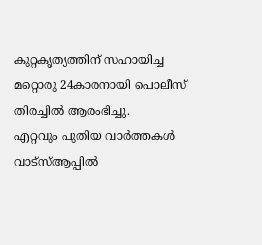കുറ്റകൃത്യത്തിന് സഹായിച്ച മറ്റൊരു 24കാരനായി പൊലീസ് തിരച്ചിൽ ആരംഭിച്ചു.
എറ്റവും പുതിയ വാർത്തകൾ വാട്സ്ആപ്പിൽ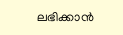ലഭിക്കാൻ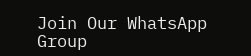Join Our WhatsApp Group